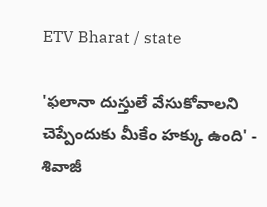ETV Bharat / state

'ఫలానా దుస్తులే వేసుకోవాలని చెప్పేందుకు మీకేం హక్కు ఉంది' - శివాజీ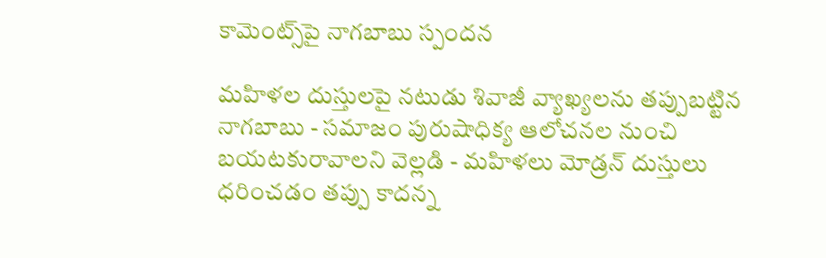కామెంట్స్‌పై నాగబాబు స్పందన

మహిళల దుస్తులపై నటుడు శివాజీ వ్యాఖ్యలను తప్పుబట్టిన నాగబాబు - సమాజం పురుషాధిక్య ఆలోచనల నుంచి బయటకురావాలని వెల్లడి - మహిళలు మోడ్రన్‌ దుస్తులు ధరించడం తప్పు కాదన్న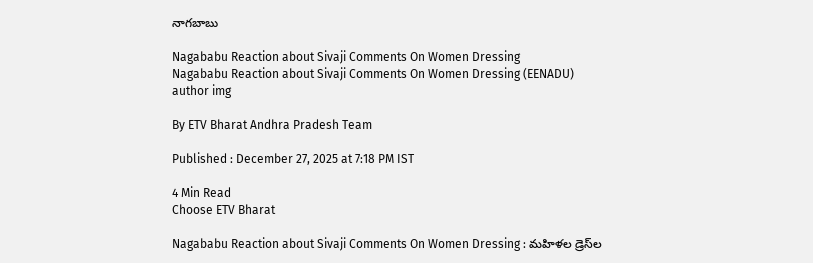నాగబాబు

Nagababu Reaction about Sivaji Comments On Women Dressing
Nagababu Reaction about Sivaji Comments On Women Dressing (EENADU)
author img

By ETV Bharat Andhra Pradesh Team

Published : December 27, 2025 at 7:18 PM IST

4 Min Read
Choose ETV Bharat

Nagababu Reaction about Sivaji Comments On Women Dressing : మహిళల డ్రెస్‌ల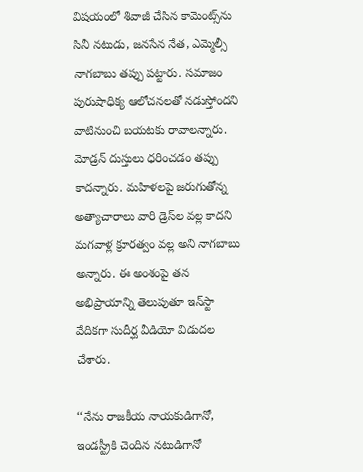విషయంలో శివాజీ చేసిన కామెంట్స్‌ను సినీ నటుడు, జనసేన నేత, ఎమ్మెల్సీ నాగబాబు తప్పు పట్టారు. సమాజం పురుషాధిక్య ఆలోచనలతో నడుస్తోందని వాటినుంచి బయటకు రావాలన్నారు. మోడ్రన్‌ దుస్తులు ధరించడం తప్పు కాదన్నారు. మహిళలపై జరుగుతోన్న అత్యాచారాలు వారి డ్రెస్‌ల వల్ల కాదని మగవాళ్ల క్రూరత్వం వల్ల అని నాగబాబు అన్నారు. ఈ అంశంపై తన అభిప్రాయాన్ని తెలుపుతూ ఇన్‌స్టా వేదికగా సుదీర్ఘ వీడియో విడుదల చేశారు.

‘‘నేను రాజకీయ నాయకుడిగానో, ఇండస్ట్రీకి చెందిన నటుడిగానో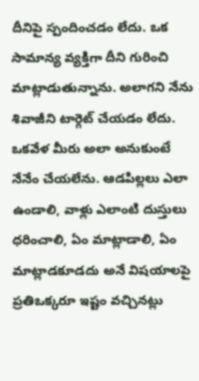దీనిపై స్పందించడం లేదు. ఒక సామాన్య వ్యక్తిగా దీని గురించి మాట్లాడుతున్నాను. అలాగని నేను శివాజీని టార్గెట్‌ చేయడం లేదు. ఒకవేళ మీరు అలా అనుకుంటే నేనేం చేయలేను. ఆడపిల్లలు ఎలా ఉండాలి, వాళ్లు ఎలాంటి దుస్తులు ధరించాలి, ఏం మాట్లాడాలి, ఏం మాట్లాడకూడదు అనే విషయాలపై ప్రతిఒక్కరూ ఇష్టం వచ్చినట్లు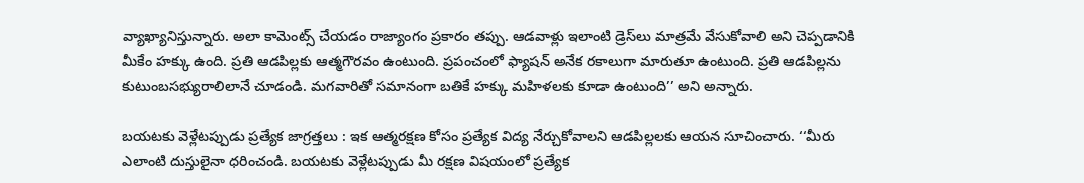వ్యాఖ్యానిస్తున్నారు. అలా కామెంట్స్‌ చేయడం రాజ్యాంగం ప్రకారం తప్పు. ఆడవాళ్లు ఇలాంటి డ్రెస్‌లు మాత్రమే వేసుకోవాలి అని చెప్పడానికి మీకేం హక్కు ఉంది. ప్రతి ఆడపిల్లకు ఆత్మగౌరవం ఉంటుంది. ప్రపంచంలో ఫ్యాషన్‌ అనేక రకాలుగా మారుతూ ఉంటుంది. ప్రతి ఆడపిల్లను కుటుంబసభ్యురాలిలానే చూడండి. మగవారితో సమానంగా బతికే హక్కు మహిళలకు కూడా ఉంటుంది’’ అని అన్నారు.

బయటకు వెళ్లేటప్పుడు ప్రత్యేక జాగ్రత్తలు : ఇక ఆత్మరక్షణ కోసం ప్రత్యేక విద్య నేర్చుకోవాలని ఆడపిల్లలకు ఆయన సూచించారు. ‘‘మీరు ఎలాంటి దుస్తులైనా ధరించండి. బయటకు వెళ్లేటప్పుడు మీ రక్షణ విషయంలో ప్రత్యేక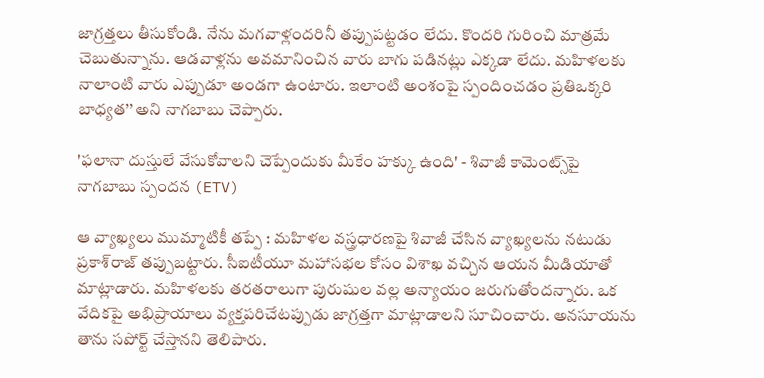జాగ్రత్తలు తీసుకోండి. నేను మగవాళ్లందరినీ తప్పుపట్టడం లేదు. కొందరి గురించి మాత్రమే చెబుతున్నాను. ఆడవాళ్లను అవమానించిన వారు బాగు పడినట్లు ఎక్కడా లేదు. మహిళలకు నాలాంటి వారు ఎప్పుడూ అండగా ఉంటారు. ఇలాంటి అంశంపై స్పందించడం ప్రతిఒక్కరి బాధ్యత’’ అని నాగబాబు చెప్పారు.

'ఫలానా దుస్తులే వేసుకోవాలని చెప్పేందుకు మీకేం హక్కు ఉంది' - శివాజీ కామెంట్స్‌పై నాగబాబు స్పందన (ETV)

ఆ వ్యాఖ్యలు ముమ్మాటికీ తప్పే : మహిళల వస్త్రధారణపై శివాజీ చేసిన వ్యాఖ్యలను నటుడు ప్రకాశ్‌రాజ్‌ తప్పుబట్టారు. సీఐటీయూ మహాసభల కోసం విశాఖ వచ్చిన ఆయన మీడియాతో మాట్లాడారు. మహిళలకు తరతరాలుగా పురుషుల వల్ల అన్యాయం జరుగుతోందన్నారు. ఒక వేదికపై అభిప్రాయాలు వ్యక్తపరిచేటప్పుడు జాగ్రత్తగా మాట్లాడాలని సూచించారు. అనసూయను తాను సపోర్ట్‌ చేస్తానని తెలిపారు.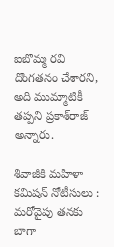ఐబొమ్మ రవి దొంగతనం చేశారని, అది ముమ్మాటికీ తప్పని ప్రకాశ్‌రాజ్ అన్నారు.

శివాజీకి మహిళా కమిషన్‌ నోటీసులు : మరోవైపు తనకు బాగా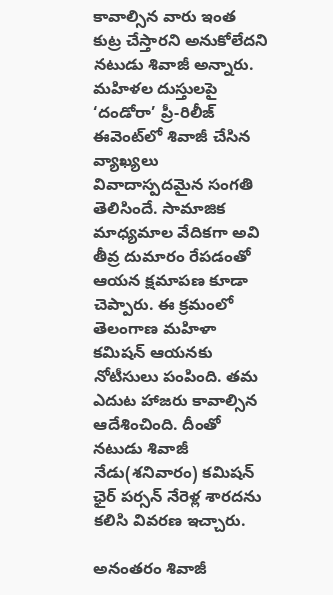కావాల్సిన వారు ఇంత కుట్ర చేస్తారని అనుకోలేదని నటుడు శివాజీ అన్నారు. మహిళల దుస్తులపై ‘దండోరా’ ప్రీ-రిలీజ్‌ ఈవెంట్‌లో శివాజీ చేసిన వ్యాఖ్యలు వివాదాస్పదమైన సంగతి తెలిసిందే. సామాజిక మాధ్యమాల వేదికగా అవి తీవ్ర దుమారం రేపడంతో ఆయన క్షమాపణ కూడా చెప్పారు. ఈ క్రమంలో తెలంగాణ మహిళా కమిషన్‌ ఆయనకు నోటీసులు పంపింది. తమ ఎదుట హాజరు కావాల్సిన ఆదేశించింది. దీంతో నటుడు శివాజీ నేడు(శనివారం) కమిషన్‌ ఛైర్‌ పర్సన్‌ నేరెళ్ల శారదను కలిసి వివరణ ఇచ్చారు.

అనంతరం శివాజీ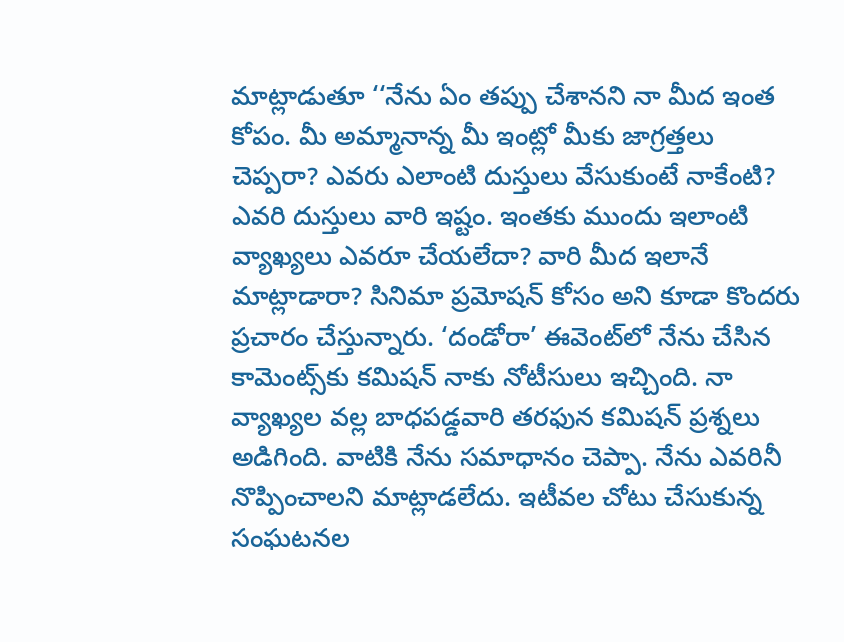మాట్లాడుతూ ‘‘నేను ఏం తప్పు చేశానని నా మీద ఇంత కోపం. మీ అమ్మానాన్న మీ ఇంట్లో మీకు జాగ్రత్తలు చెప్పరా? ఎవరు ఎలాంటి దుస్తులు వేసుకుంటే నాకేంటి? ఎవరి దుస్తులు వారి ఇష్టం. ఇంతకు ముందు ఇలాంటి వ్యాఖ్యలు ఎవరూ చేయలేదా? వారి మీద ఇలానే మాట్లాడారా? సినిమా ప్రమోషన్ కోసం అని కూడా కొందరు ప్రచారం చేస్తున్నారు. ‘దండోరా’ ఈవెంట్‌లో నేను చేసిన కామెంట్స్‌కు కమిషన్ నాకు నోటీసులు ఇచ్చింది. నా వ్యాఖ్యల వల్ల బాధపడ్డవారి తరఫున కమిషన్ ప్రశ్నలు అడిగింది. వాటికి నేను సమాధానం చెప్పా. నేను ఎవరినీ నొప్పించాలని మాట్లాడలేదు. ఇటీవల చోటు చేసుకున్న సంఘటనల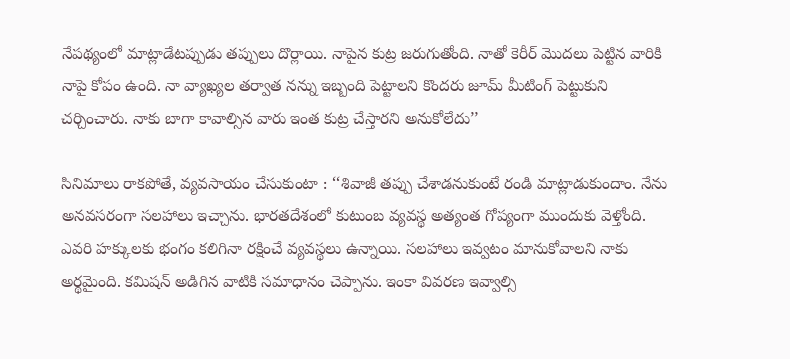నేపథ్యంలో మాట్లాడేటప్పుడు తప్పులు దొర్లాయి. నాపైన కుట్ర జరుగుతోంది. నాతో కెరీర్ మొదలు పెట్టిన వారికి నాపై కోపం ఉంది. నా వ్యాఖ్యల తర్వాత నన్ను ఇబ్బంది పెట్టాలని కొందరు జూమ్ మీటింగ్ పెట్టుకుని చర్చించారు. నాకు బాగా కావాల్సిన వారు ఇంత కుట్ర చేస్తారని అనుకోలేదు’’

సినిమాలు రాకపోతే, వ్యవసాయం చేసుకుంటా : ‘‘శివాజీ తప్పు చేశాడనుకుంటే రండి మాట్లాడుకుందాం. నేను అనవసరంగా సలహాలు ఇచ్చాను. భారతదేశంలో కుటుంబ వ్యవస్థ అత్యంత గోప్యంగా ముందుకు వెళ్తోంది. ఎవరి హక్కులకు భంగం కలిగినా రక్షించే వ్యవస్థలు ఉన్నాయి. సలహాలు ఇవ్వటం మానుకోవాలని నాకు అర్థమైంది. కమిషన్ అడిగిన వాటికి సమాధానం చెప్పాను. ఇంకా వివరణ ఇవ్వాల్సి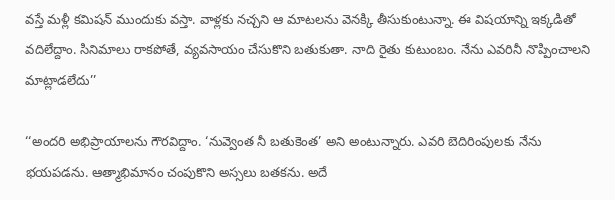వస్తే మళ్లీ కమిషన్ ముందుకు వస్తా. వాళ్లకు నచ్చని ఆ మాటలను వెనక్కి తీసుకుంటున్నా. ఈ విషయాన్ని ఇక్కడితో వదిలేద్దాం. సినిమాలు రాకపోతే, వ్యవసాయం చేసుకొని బతుకుతా. నాది రైతు కుటుంబం. నేను ఎవరినీ నొప్పించాలని మాట్లాడలేదు’’

‘‘అందరి అభిప్రాయాలను గౌరవిద్దాం. ‘నువ్వెంత నీ బతుకెంత’ అని అంటున్నారు. ఎవరి బెదిరింపులకు నేను భయపడను. ఆత్మాభిమానం చంపుకొని అస్సలు బతకను. అదే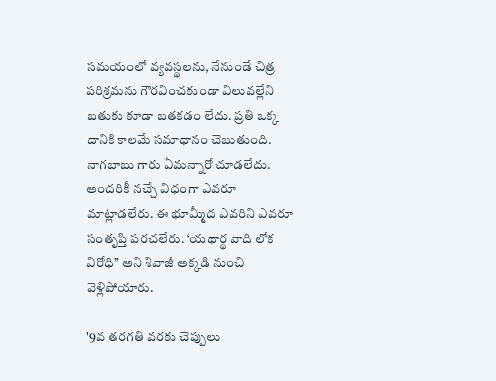సమయంలో వ్యవస్థలను, నేనుండే చిత్ర పరిశ్రమను గౌరవించకుండా విలువల్లేని బతుకు కూడా బతకడం లేదు. ప్రతి ఒక్క దానికి కాలమే సమాధానం చెబుతుంది. నాగబాబు గారు ఏమన్నారో చూడలేదు. అందరికీ నచ్చే విధంగా ఎవరూ మాట్లాడలేరు. ఈ భూమ్మీద ఎవరిని ఎవరూ సంతృప్తి పరచలేరు. ‘యథార్థ వాది లోక విరోధి’’ అని శివాజీ అక్కడి నుంచి వెళ్లిపోయారు.

'9వ తరగతి వరకు చెప్పులు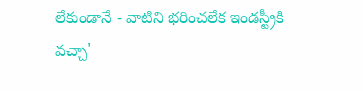లేకుండానే - వాటిని భరించలేక ఇండస్ట్రీకి వచ్చా'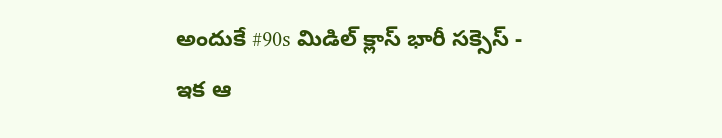అందుకే #90s మిడిల్ క్లాస్ భారీ సక్సెస్ - ఇక ఆ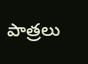పాత్రలు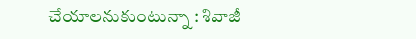చేయాలనుకుంటున్నా : శివాజీ